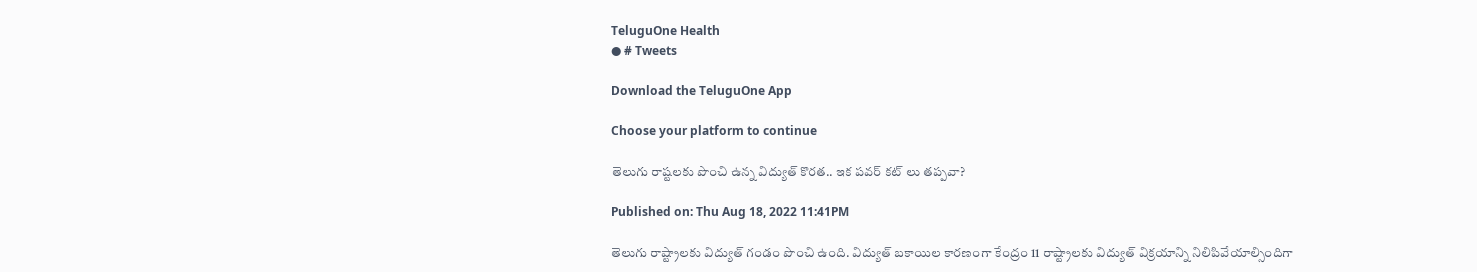TeluguOne Health
● # Tweets

Download the TeluguOne App

Choose your platform to continue

తెలుగు రాష్టలకు పొంచి ఉన్న విద్యుత్ కొరత.. ఇక పవర్ కట్ లు తప్పవా?

Published on: Thu Aug 18, 2022 11:41PM

తెలుగు రాష్ట్రాలకు విద్యుత్ గండం పొంచి ఉంది. విద్యుత్ బకాయిల కారణంగా కేంద్రం 11 రాష్ట్రాలకు విద్యుత్ విక్రయాన్ని నిలిపివేయాల్సిందిగా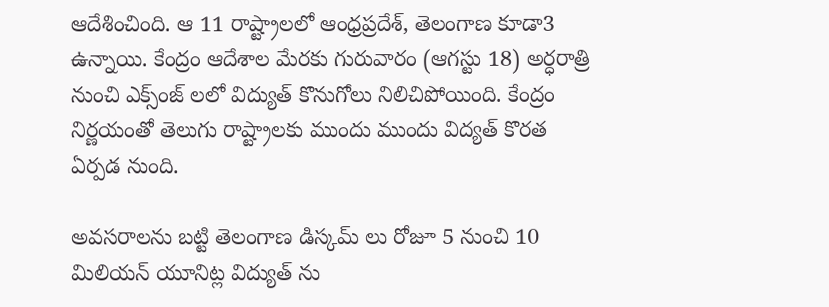ఆదేశించింది. ఆ 11 రాష్ట్రాలలో ఆంధ్రప్రదేశ్, తెలంగాణ కూడా3 ఉన్నాయి. కేంద్రం ఆదేశాల మేరకు గురువారం (ఆగస్టు 18) అర్ధరాత్రి నుంచి ఎక్స్ంజ్ లలో విద్యుత్ కొనుగోలు నిలిచిపోయింది. కేంద్రం నిర్ణయంతో తెలుగు రాష్ట్రాలకు ముందు ముందు విద్యత్ కొరత ఏర్పడ నుంది.

అవసరాలను బట్టి తెలంగాణ డిస్కమ్ లు రోజూ 5 నుంచి 10 మిలియన్ యూనిట్ల విద్యుత్ ను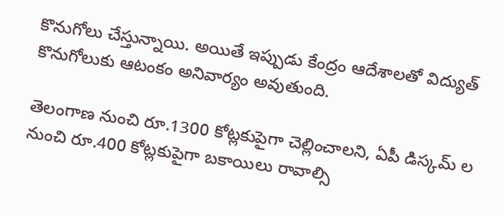కొనుగోలు చేస్తున్నాయి. అయితే ఇప్పుడు కేంద్రం ఆదేశాలతో విద్యుత్ కొనుగోలుకు ఆటంకం అనివార్యం అవుతుంది.

తెలంగాణ నుంచి రూ.1300 కోట్లకుపైగా చెల్లించాలని, ఏపీ డిస్కమ్ ల నుంచి రూ.400 కోట్లకుపైగా బకాయిలు రావాల్సి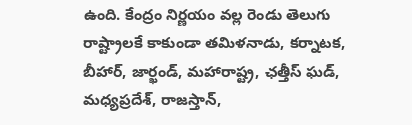ఉంది. కేంద్రం నిర్ణయం వల్ల రెండు తెలుగు రాష్ట్రాలకే కాకుండా తమిళనాడు, కర్నాటక, బీహార్, జార్ఖండ్, మహారాష్ట్ర, ఛత్తీస్ ఘడ్, మధ్యప్రదేశ్, రాజస్తాన్,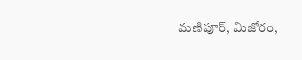మణిపూర్, మిజోరం,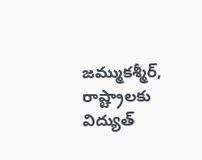జమ్ముకశ్మీర్,  రాష్ట్రాలకు విద్యుత్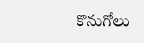కొనుగోలు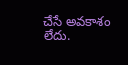చేసే అవకాశం లేదు.